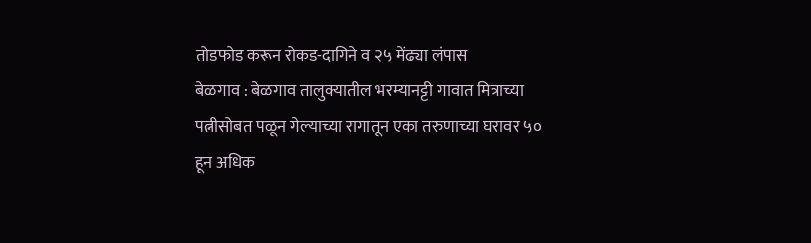तोडफोड करून रोकड-दागिने व २५ मेंढ्या लंपास
बेळगाव : बेळगाव तालुक्यातील भरम्यानट्टी गावात मित्राच्या पत्नीसोबत पळून गेल्याच्या रागातून एका तरुणाच्या घरावर ५० हून अधिक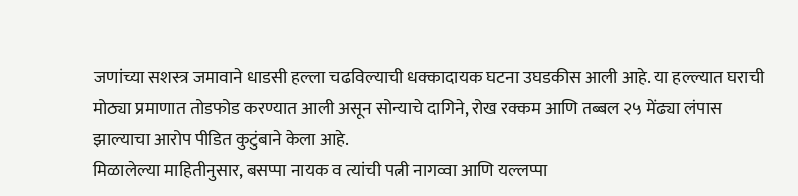जणांच्या सशस्त्र जमावाने धाडसी हल्ला चढविल्याची धक्कादायक घटना उघडकीस आली आहे. या हल्ल्यात घराची मोठ्या प्रमाणात तोडफोड करण्यात आली असून सोन्याचे दागिने, रोख रक्कम आणि तब्बल २५ मेंढ्या लंपास झाल्याचा आरोप पीडित कुटुंबाने केला आहे.
मिळालेल्या माहितीनुसार, बसप्पा नायक व त्यांची पत्नी नागव्वा आणि यल्लप्पा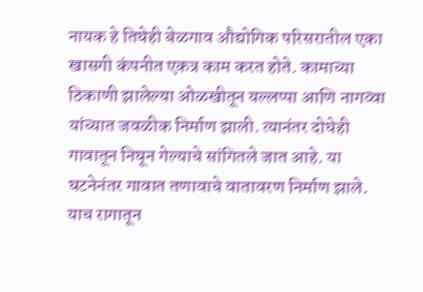नायक हे तिघेही बेळगाव औद्योगिक परिसरातील एका खासगी कंपनीत एकत्र काम करत होते. कामाच्या ठिकाणी झालेल्या ओळखीतून यल्लप्पा आणि नागव्वा यांच्यात जवळीक निर्माण झाली. त्यानंतर दोघेही गावातून निघून गेल्याचे सांगितले जात आहे. या घटनेनंतर गावात तणावाचे वातावरण निर्माण झाले.
याच रागातून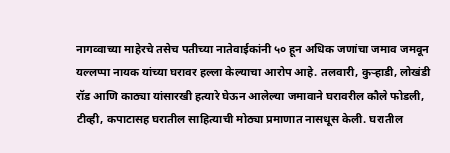नागव्वाच्या माहेरचे तसेच पतीच्या नातेवाईकांनी ५० हून अधिक जणांचा जमाव जमवून यल्लप्पा नायक यांच्या घरावर हल्ला केल्याचा आरोप आहे. तलवारी, कुऱ्हाडी, लोखंडी रॉड आणि काठ्या यांसारखी हत्यारे घेऊन आलेल्या जमावाने घरावरील कौले फोडली, टीव्ही, कपाटासह घरातील साहित्याची मोठ्या प्रमाणात नासधूस केली. घरातील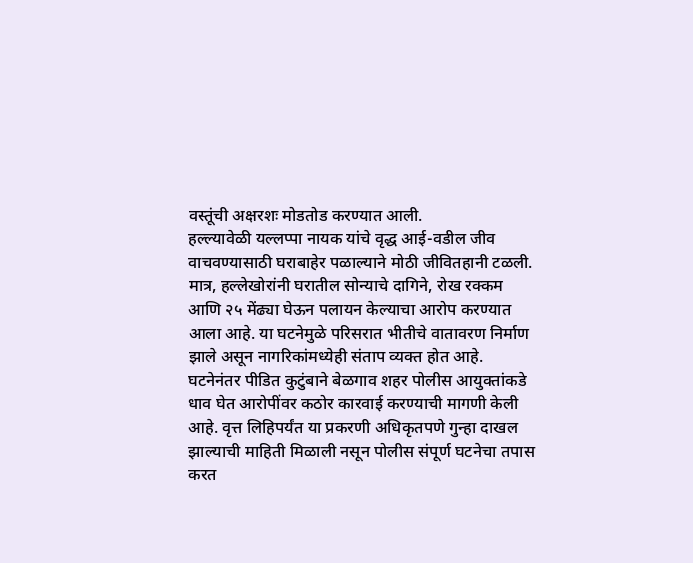वस्तूंची अक्षरशः मोडतोड करण्यात आली.
हल्ल्यावेळी यल्लप्पा नायक यांचे वृद्ध आई-वडील जीव वाचवण्यासाठी घराबाहेर पळाल्याने मोठी जीवितहानी टळली. मात्र, हल्लेखोरांनी घरातील सोन्याचे दागिने, रोख रक्कम आणि २५ मेंढ्या घेऊन पलायन केल्याचा आरोप करण्यात आला आहे. या घटनेमुळे परिसरात भीतीचे वातावरण निर्माण झाले असून नागरिकांमध्येही संताप व्यक्त होत आहे.
घटनेनंतर पीडित कुटुंबाने बेळगाव शहर पोलीस आयुक्तांकडे धाव घेत आरोपींवर कठोर कारवाई करण्याची मागणी केली आहे. वृत्त लिहिपर्यंत या प्रकरणी अधिकृतपणे गुन्हा दाखल झाल्याची माहिती मिळाली नसून पोलीस संपूर्ण घटनेचा तपास करत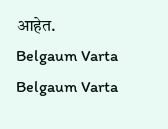आहेत.
Belgaum Varta Belgaum Varta